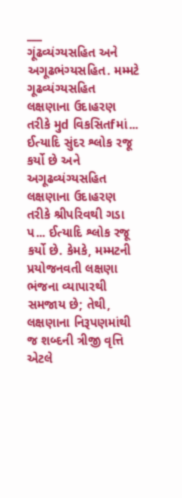___
ગૂંઢવ્યંગ્યસહિત અને અગૂઢભંગ્યસહિત. મમ્મટે ગૂઢવ્યંગ્યસહિત લક્ષણાના ઉદાહરણ તરીકે મુd વિકસિતfમાં... ઈત્યાદિ સુંદર શ્લોક રજૂ કર્યો છે અને અગૂઢવ્યંગ્યસહિત લક્ષણાના ઉદાહરણ તરીકે શ્રીપરિવથી ગડા પ... ઈત્યાદિ શ્લોક રજૂ કર્યો છે. કેમકે, મમ્મટની પ્રયોજનવતી લક્ષણા ભંજના વ્યાપારથી સમજાય છે; તેથી, લક્ષણાના નિરૂપણમાંથી જ શબ્દની ત્રીજી વૃત્તિ એટલે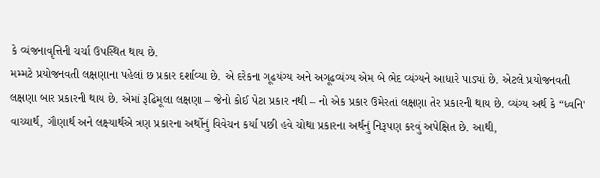કે વ્યંજનાવૃત્તિની ચર્ચા ઉપસ્થિત થાય છે.
મમ્મટે પ્રયોજનવતી લક્ષણાના પહેલાં છ પ્રકાર દર્શાવ્યા છે. એ દરેકના ગૂઢયંગ્ય અને અગૂઢવ્યંગ્ય એમ બે ભેદ વ્યંગ્યને આધારે પાડ્યાં છે. એટલે પ્રયોજનવતી લક્ષણા બાર પ્રકારની થાય છે. એમાં રૂઢિમૂલા લક્ષણા – જેનો કોઈ પેટા પ્રકાર નથી – નો એક પ્રકાર ઉમેરતાં લક્ષણા તેર પ્રકારની થાય છે. વ્યંગ્ય અર્થ કે “ધ્વનિ'
વાચ્યાર્થ, ગૌણાર્થ અને લક્ષ્યાર્થએ ત્રણ પ્રકારના અર્થોનું વિવેચન કર્યા પછી હવે ચોથા પ્રકારના અર્થનું નિરૂપણ કરવું અપેક્ષિત છે. આથી,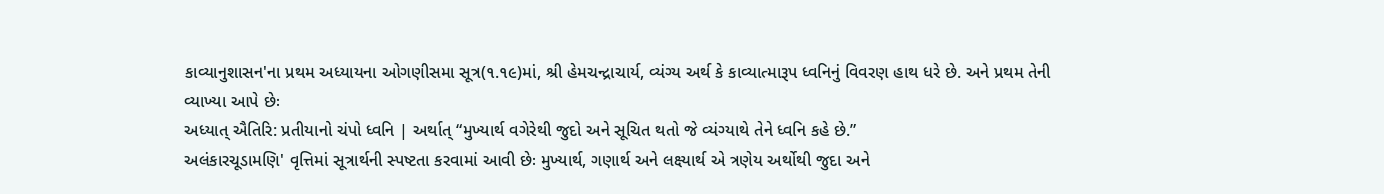કાવ્યાનુશાસન'ના પ્રથમ અધ્યાયના ઓગણીસમા સૂત્ર(૧.૧૯)માં, શ્રી હેમચન્દ્રાચાર્ય, વ્યંગ્ય અર્થ કે કાવ્યાત્મારૂપ ધ્વનિનું વિવરણ હાથ ધરે છે. અને પ્રથમ તેની વ્યાખ્યા આપે છેઃ
અધ્યાત્ ઐતિરિ: પ્રતીયાનો ચંપો ધ્વનિ | અર્થાત્ “મુખ્યાર્થ વગેરેથી જુદો અને સૂચિત થતો જે વ્યંગ્યાથે તેને ધ્વનિ કહે છે.”
અલંકારચૂડામણિ' વૃત્તિમાં સૂત્રાર્થની સ્પષ્ટતા કરવામાં આવી છેઃ મુખ્યાર્થ, ગણાર્થ અને લક્ષ્યાર્થ એ ત્રણેય અર્થોથી જુદા અને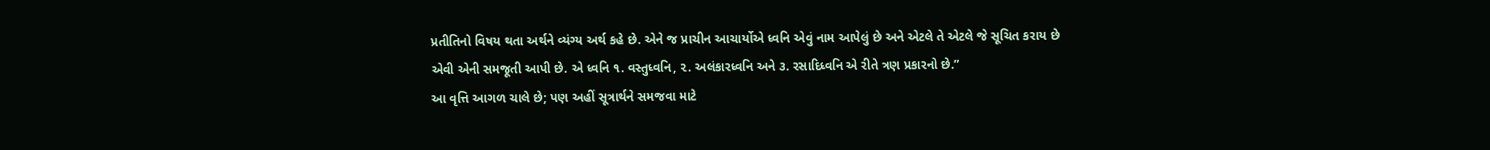પ્રતીતિનો વિષય થતા અર્થને વ્યંગ્ય અર્થ કહે છે. એને જ પ્રાચીન આચાર્યોએ ધ્વનિ એવું નામ આપેલું છે અને એટલે તે એટલે જે સૂચિત કરાય છે એવી એની સમજૂતી આપી છે. એ ધ્વનિ ૧. વસ્તુધ્વનિ, ૨. અલંકારધ્વનિ અને ૩. રસાદિધ્વનિ એ રીતે ત્રણ પ્રકારનો છે.”
આ વૃત્તિ આગળ ચાલે છે; પણ અહીં સૂત્રાર્થને સમજવા માટે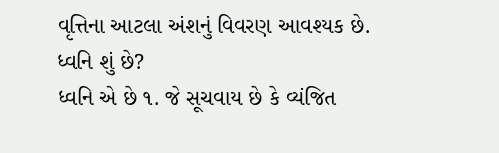વૃત્તિના આટલા અંશનું વિવરણ આવશ્યક છે. ધ્વનિ શું છે?
ધ્વનિ એ છે ૧. જે સૂચવાય છે કે વ્યંજિત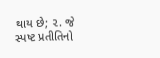થાય છે; ૨. જે સ્પષ્ટ પ્રતીતિનો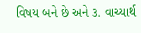વિષય બને છે અને ૩. વાચ્યાર્થ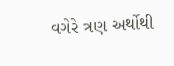વગેરે ત્રણ અર્થોથી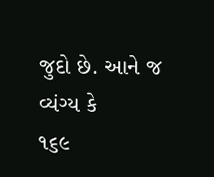જુદો છે. આને જ વ્યંગ્ય કે
૧૬૯